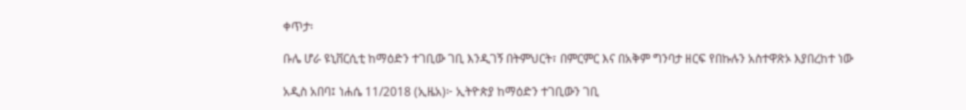ቀጥታ፡

ቡሌ ሆራ ዩኒቨርሲቲ ከማዕድን ተገቢው ገቢ እንዲገኝ በትምህርት፣ በምርምር እና በአቅም ግንባታ ዘርፍ የበኩሉን አስተዋጽኦ እያበረከተ ነው

አዲስ አበባ፤ ነሐሴ 11/2018 (ኢዜአ)፦ ኢትዮጵያ ከማዕድን ተገቢውን ገቢ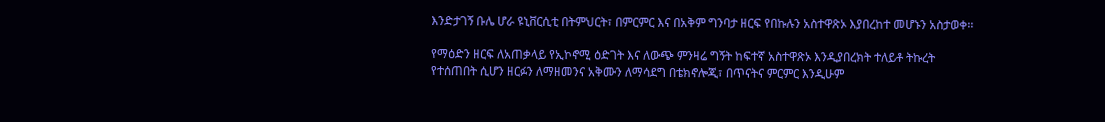እንድታገኝ ቡሌ ሆራ ዩኒቨርሲቲ በትምህርት፣ በምርምር እና በአቅም ግንባታ ዘርፍ የበኩሉን አስተዋጽኦ እያበረከተ መሆኑን አስታወቀ፡፡

የማዕድን ዘርፍ ለአጠቃላይ የኢኮኖሚ ዕድገት እና ለውጭ ምንዛሬ ግኝት ከፍተኛ አስተዋጽኦ እንዲያበረክት ተለይቶ ትኩረት የተሰጠበት ሲሆን ዘርፉን ለማዘመንና አቅሙን ለማሳደግ በቴክኖሎጂ፣ በጥናትና ምርምር እንዲሁም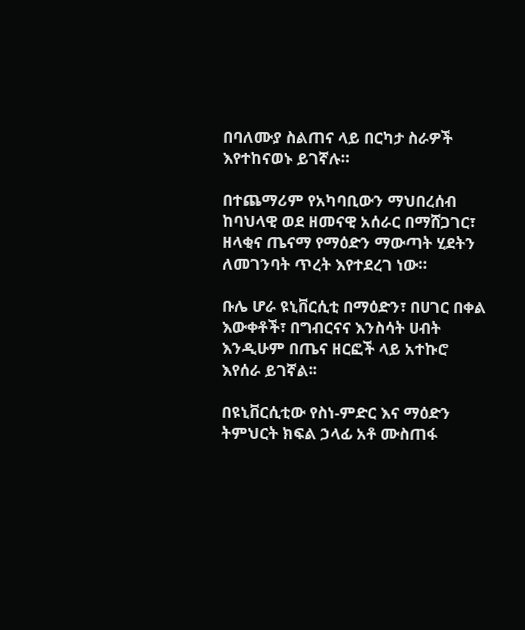በባለሙያ ስልጠና ላይ በርካታ ስራዎች እየተከናወኑ ይገኛሉ።

በተጨማሪም የአካባቢውን ማህበረሰብ ከባህላዊ ወደ ዘመናዊ አሰራር በማሸጋገር፣ ዘላቂና ጤናማ የማዕድን ማውጣት ሂደትን ለመገንባት ጥረት እየተደረገ ነው።

ቡሌ ሆራ ዩኒቨርሲቲ በማዕድን፣ በሀገር በቀል እውቀቶች፣ በግብርናና እንስሳት ሀብት እንዲሁም በጤና ዘርፎች ላይ አተኩሮ እየሰራ ይገኛል፡፡

በዩኒቨርሲቲው የስነ-ምድር እና ማዕድን ትምህርት ክፍል ኃላፊ አቶ ሙስጠፋ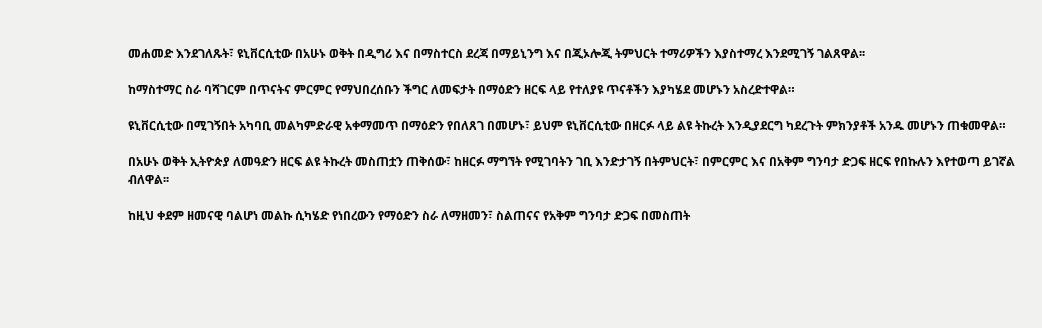መሐመድ እንደገለጹት፣ ዩኒቨርሲቲው በአሁኑ ወቅት በዲግሪ እና በማስተርስ ደረጃ በማይኒንግ እና በጂኦሎጂ ትምህርት ተማሪዎችን እያስተማረ እንደሚገኝ ገልጸዋል፡፡

ከማስተማር ስራ ባሻገርም በጥናትና ምርምር የማህበረሰቡን ችግር ለመፍታት በማዕድን ዘርፍ ላይ የተለያዩ ጥናቶችን እያካሄደ መሆኑን አስረድተዋል።

ዩኒቨርሲቲው በሚገኝበት አካባቢ መልካምድራዊ አቀማመጥ በማዕድን የበለጸገ በመሆኑ፣ ይህም ዩኒቨርሲቲው በዘርፉ ላይ ልዩ ትኩረት እንዲያደርግ ካደረጉት ምክንያቶች አንዱ መሆኑን ጠቁመዋል።

በአሁኑ ወቅት ኢትዮጵያ ለመዓድን ዘርፍ ልዩ ትኩረት መስጠቷን ጠቅሰው፣ ከዘርፉ ማግኘት የሚገባትን ገቢ እንድታገኝ በትምህርት፣ በምርምር እና በአቅም ግንባታ ድጋፍ ዘርፍ የበኩሉን እየተወጣ ይገኛል ብለዋል፡፡

ከዚህ ቀደም ዘመናዊ ባልሆነ መልኩ ሲካሄድ የነበረውን የማዕድን ስራ ለማዘመን፣ ስልጠናና የአቅም ግንባታ ድጋፍ በመስጠት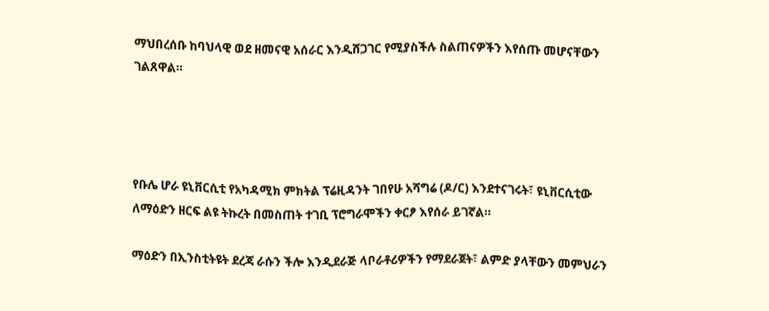ማህበረሰቡ ከባህላዊ ወደ ዘመናዊ አሰራር እንዲሸጋገር የሚያስችሉ ስልጠናዎችን እየሰጡ መሆናቸውን ገልጸዋል።




የቡሌ ሆራ ዩኒቨርሲቲ የአካዳሚክ ምክትል ፕሬዚዳንት ገበየሁ አሻግሬ (ዶ/ር) እንደተናገሩት፣ ዩኒቨርሲቲው ለማዕድን ዘርፍ ልዩ ትኩረት በመስጠት ተገቢ ፕሮግራሞችን ቀርፆ እየሰራ ይገኛል።

ማዕድን በኢንስቲትዩት ደረጃ ራሱን ችሎ እንዲደራጅ ላቦራቶሪዎችን የማደራጀት፣ ልምድ ያላቸውን መምህራን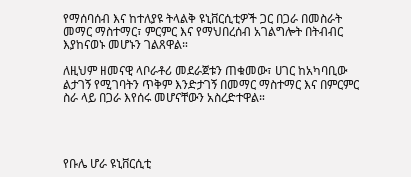የማሰባሰብ እና ከተለያዩ ትላልቅ ዩኒቨርሲቲዎች ጋር በጋራ በመስራት መማር ማስተማር፣ ምርምር እና የማህበረሰብ አገልግሎት በትብብር እያከናወኑ መሆኑን ገልጸዋል።

ለዚህም ዘመናዊ ላቦራቶሪ መደራጀቱን ጠቁመው፣ ሀገር ከአካባቢው ልታገኝ የሚገባትን ጥቅም እንድታገኝ በመማር ማስተማር እና በምርምር ስራ ላይ በጋራ እየሰሩ መሆናቸውን አስረድተዋል።




የቡሌ ሆራ ዩኒቨርሲቲ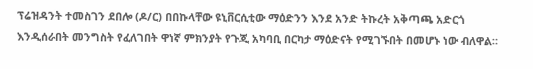ፕሬዝዳንት ተመስገን ደበሎ (ዶ/ር) በበኩላቸው ዩኒቨርሲቲው ማዕድንን እንደ አንድ ትኩረት አቅጣጫ አድርጎ እንዲሰራበት መንግስት የፈለገበት ዋነኛ ምክንያት የጉጂ አካባቢ በርካታ ማዕድናት የሚገኙበት በመሆኑ ነው ብለዋል።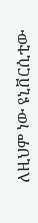ለዚህም ነው ዩኒቨርሲቲው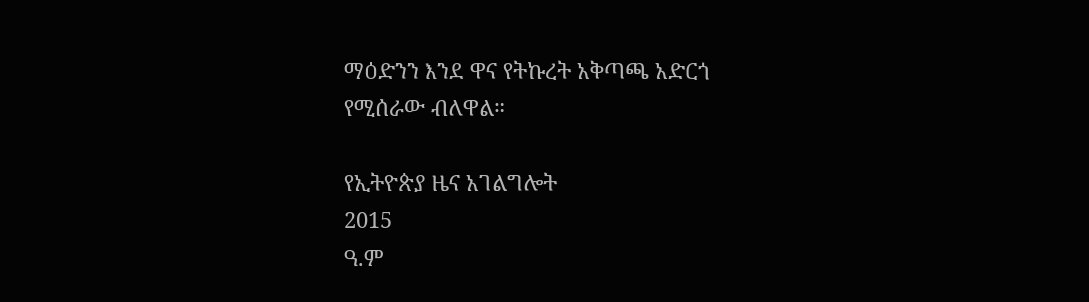ማዕድንን እንደ ዋና የትኩረት አቅጣጫ አድርጎ የሚሰራው ብለዋል።

የኢትዮጵያ ዜና አገልግሎት
2015
ዓ.ም